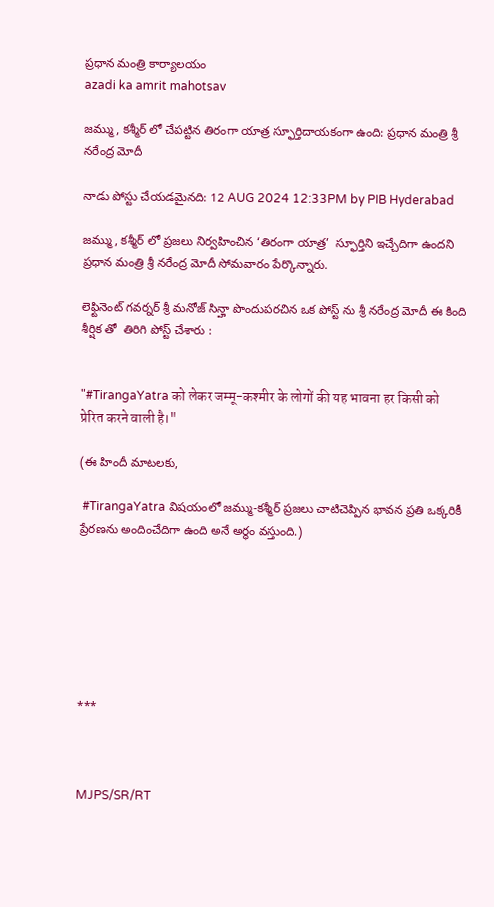ప్రధాన మంత్రి కార్యాలయం
azadi ka amrit mahotsav

జమ్ము, కశ్మీర్ లో చేపట్టిన తిరంగా యాత్ర స్ఫూర్తిదాయకంగా ఉంది: ప్రధాన మంత్రి శ్రీ నరేంద్ర మోదీ

నాడు పోస్టు చేయడమైనది: 12 AUG 2024 12:33PM by PIB Hyderabad

జమ్ము, కశ్మీర్ లో ప్రజలు నిర్వహించిన ‘తిరంగా యాత్ర’  స్ఫూర్తిని ఇచ్చేదిగా ఉందని ప్రధాన మంత్రి శ్రీ నరేంద్ర మోదీ సోమవారం పేర్కొన్నారు.

లెఫ్టినెంట్ గవర్నర్ శ్రీ మనోజ్ సిన్హా పొందుపరచిన ఒక పోస్ట్ ను శ్రీ నరేంద్ర మోదీ ఈ కింది శీర్షిక తో  తిరిగి పోస్ట్ చేశారు :


"#TirangaYatra को लेकर जम्मू-कश्मीर के लोगों की यह भावना हर किसी को प्रेरित करने वाली है।"

(ఈ హిందీ మాటలకు,

 #TirangaYatra విషయంలో జమ్ము-కశ్మీర్ ప్రజలు చాటిచెప్పిన భావన ప్రతి ఒక్కరికీ ప్రేరణను అందించేదిగా ఉంది అనే అర్థం వస్తుంది.)







***



MJPS/SR/RT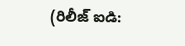(రిలీజ్ ఐడి: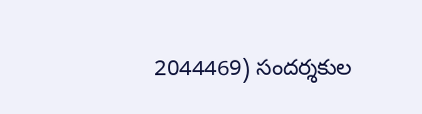2044469) సందర్శకుల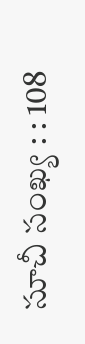సూచీ సంఖ్య : : 108